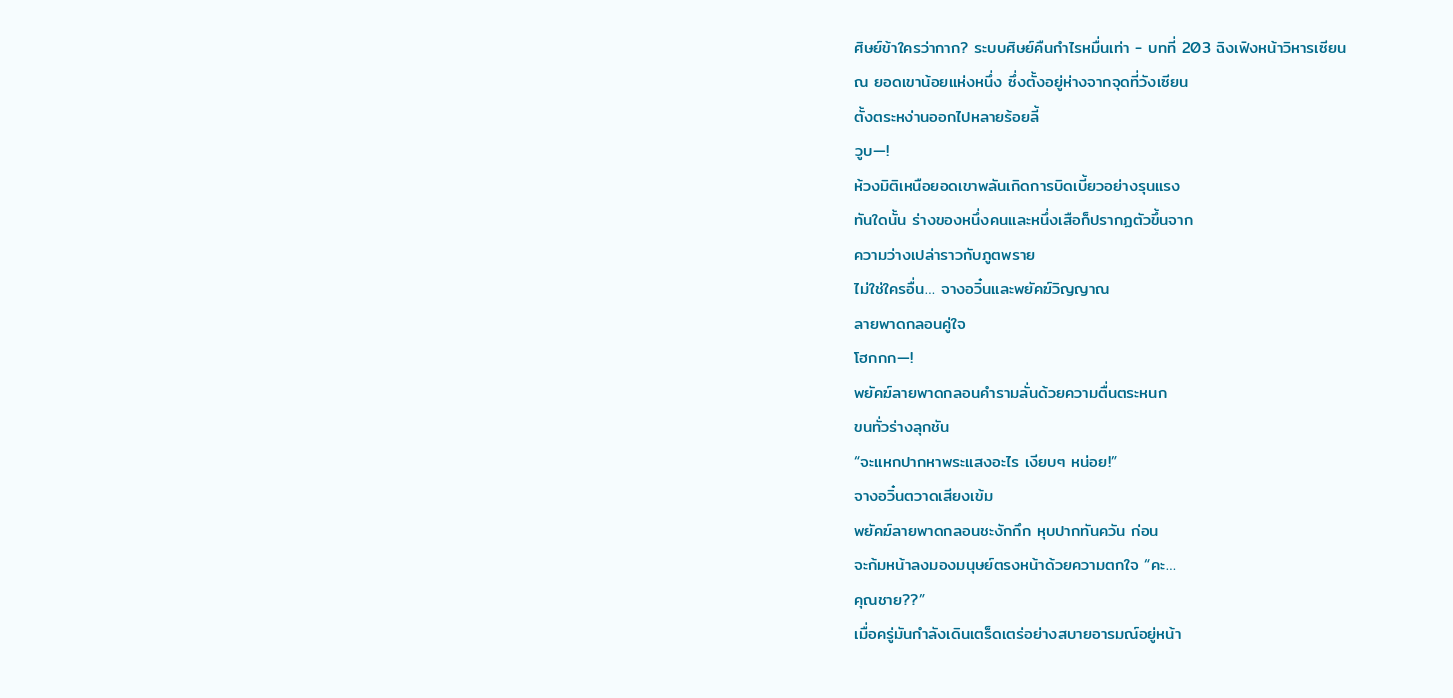ศิษย์ข้าใครว่ากาก? ระบบศิษย์คืนกำไรหมื่นเท่า - บทที่ 203 ฉิงเฟิงหน้าวิหารเซียน
ณ ยอดเขาน้อยแห่งหนึ่ง ซึ่งตั้งอยู่ห่างจากจุดที่วังเซียน
ตั้งตระหง่านออกไปหลายร้อยลี้
วูบ—!
ห้วงมิติเหนือยอดเขาพลันเกิดการบิดเบี้ยวอย่างรุนแรง
ทันใดนั้น ร่างของหนึ่งคนและหนึ่งเสือก็ปรากฏตัวขึ้นจาก
ความว่างเปล่าราวกับภูตพราย
ไม่ใช่ใครอื่น… จางอวิ๋นและพยัคฆ์วิญญาณ
ลายพาดกลอนคู่ใจ
โฮกกก—!
พยัคฆ์ลายพาดกลอนคำรามลั่นด้วยความตื่นตระหนก
ขนทั่วร่างลุกชัน
“จะแหกปากหาพระแสงอะไร เงียบๆ หน่อย!”
จางอวิ๋นตวาดเสียงเข้ม
พยัคฆ์ลายพาดกลอนชะงักกึก หุบปากทันควัน ก่อน
จะก้มหน้าลงมองมนุษย์ตรงหน้าด้วยความตกใจ “คะ…
คุณชาย??”
เมื่อครู่มันกำลังเดินเตร็ดเตร่อย่างสบายอารมณ์อยู่หน้า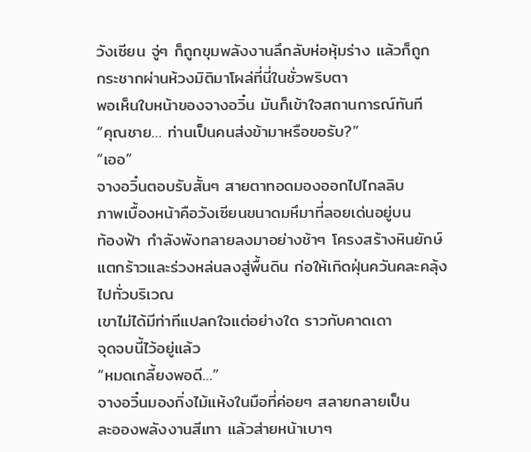วังเซียน จู่ๆ ก็ถูกขุมพลังงานลึกลับห่อหุ้มร่าง แล้วก็ถูก
กระชากผ่านห้วงมิติมาโผล่ที่นี่ในชั่วพริบตา
พอเห็นใบหน้าของจางอวิ๋น มันก็เข้าใจสถานการณ์ทันที
“คุณชาย… ท่านเป็นคนส่งข้ามาหรือขอรับ?”
“เออ”
จางอวิ๋นตอบรับสั้นๆ สายตาทอดมองออกไปไกลลิบ
ภาพเบื้องหน้าคือวังเซียนขนาดมหึมาที่ลอยเด่นอยู่บน
ท้องฟ้า กำลังพังทลายลงมาอย่างช้าๆ โครงสร้างหินยักษ์
แตกร้าวและร่วงหล่นลงสู่พื้นดิน ก่อให้เกิดฝุ่นควันคละคลุ้ง
ไปทั่วบริเวณ
เขาไม่ได้มีท่าทีแปลกใจแต่อย่างใด ราวกับคาดเดา
จุดจบนี้ไว้อยู่แล้ว
“หมดเกลี้ยงพอดี…”
จางอวิ๋นมองกิ่งไม้แห้งในมือที่ค่อยๆ สลายกลายเป็น
ละอองพลังงานสีเทา แล้วส่ายหน้าเบาๆ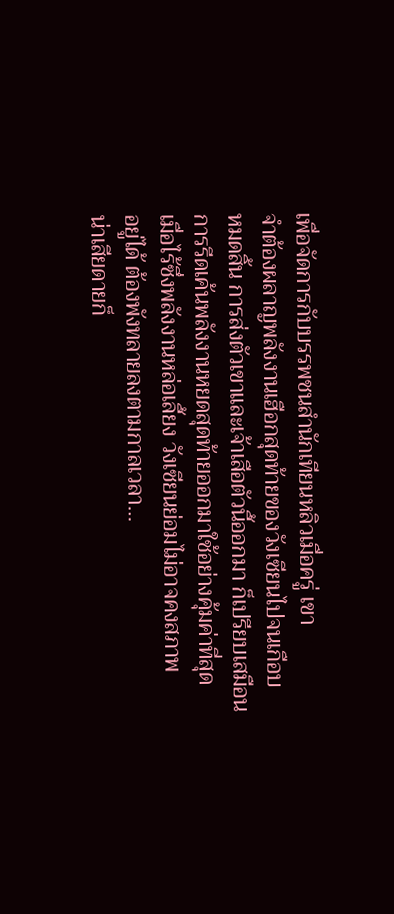เพื่อจัดการกับบรรพชนสำนักเทียนหลิวเมื่อครู่ เขา
จำต้องผลาญพลังงานเฮือกสุดท้ายของวังเซียนไปจนเกือบ
หมดสิ้น การส่งตัวเขาและเจ้าเสือตัวนี้ออกมา ก็เปรียบเสมือน
การรีดเค้นพลังงานหยดสุดท้ายออกมาใช้อย่างคุ้มค่าที่สุด
เมื่อไร้ซึ่งพลังงานหล่อเลี้ยง วังเซียนย่อมไม่อาจคงสภาพ
อยู่ได้ ต้องพังทลายลงตามกาลเวลา…
น่าเสียดายก็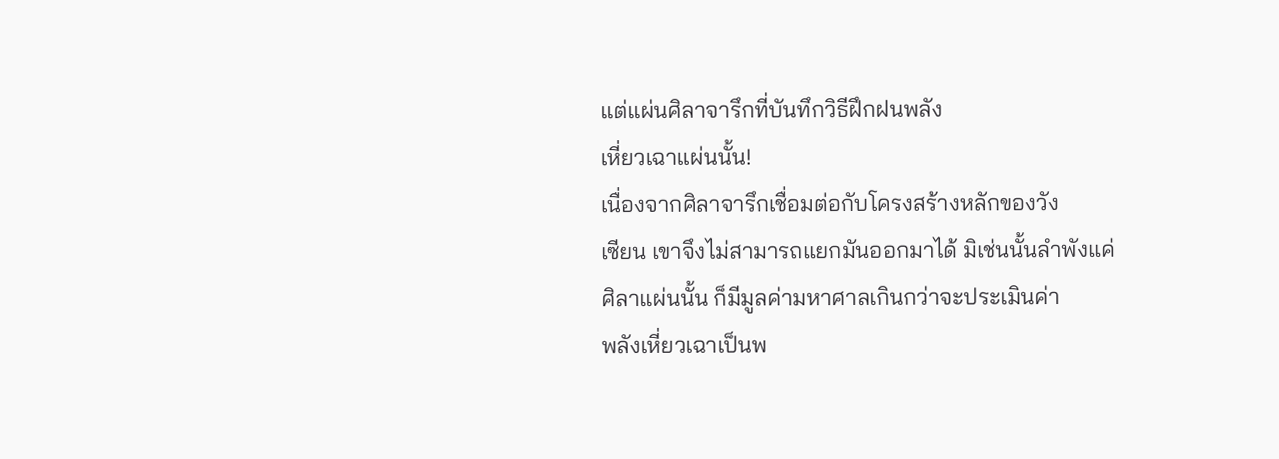แต่แผ่นศิลาจารึกที่บันทึกวิธีฝึกฝนพลัง
เหี่ยวเฉาแผ่นนั้น!
เนื่องจากศิลาจารึกเชื่อมต่อกับโครงสร้างหลักของวัง
เซียน เขาจึงไม่สามารถแยกมันออกมาได้ มิเช่นนั้นลำพังแค่
ศิลาแผ่นนั้น ก็มีมูลค่ามหาศาลเกินกว่าจะประเมินค่า
พลังเหี่ยวเฉาเป็นพ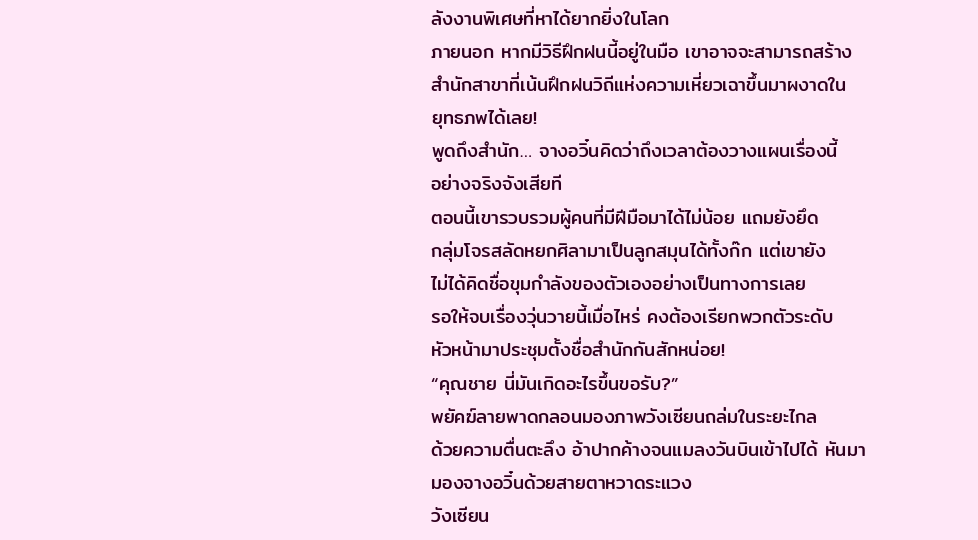ลังงานพิเศษที่หาได้ยากยิ่งในโลก
ภายนอก หากมีวิธีฝึกฝนนี้อยู่ในมือ เขาอาจจะสามารถสร้าง
สำนักสาขาที่เน้นฝึกฝนวิถีแห่งความเหี่ยวเฉาขึ้นมาผงาดใน
ยุทธภพได้เลย!
พูดถึงสำนัก… จางอวิ๋นคิดว่าถึงเวลาต้องวางแผนเรื่องนี้
อย่างจริงจังเสียที
ตอนนี้เขารวบรวมผู้คนที่มีฝีมือมาได้ไม่น้อย แถมยังยึด
กลุ่มโจรสลัดหยกศิลามาเป็นลูกสมุนได้ทั้งก๊ก แต่เขายัง
ไม่ได้คิดชื่อขุมกำลังของตัวเองอย่างเป็นทางการเลย
รอให้จบเรื่องวุ่นวายนี้เมื่อไหร่ คงต้องเรียกพวกตัวระดับ
หัวหน้ามาประชุมตั้งชื่อสำนักกันสักหน่อย!
“คุณชาย นี่มันเกิดอะไรขึ้นขอรับ?”
พยัคฆ์ลายพาดกลอนมองภาพวังเซียนถล่มในระยะไกล
ด้วยความตื่นตะลึง อ้าปากค้างจนแมลงวันบินเข้าไปได้ หันมา
มองจางอวิ๋นด้วยสายตาหวาดระแวง
วังเซียน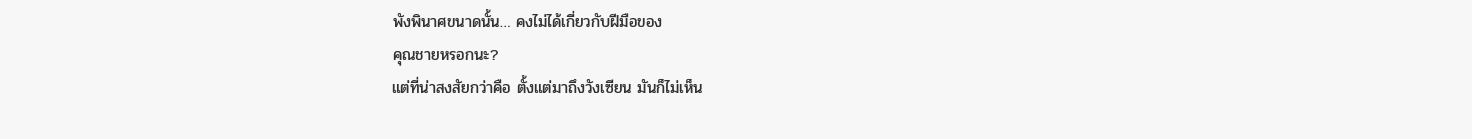พังพินาศขนาดนั้น… คงไม่ได้เกี่ยวกับฝีมือของ
คุณชายหรอกนะ?
แต่ที่น่าสงสัยกว่าคือ ตั้งแต่มาถึงวังเซียน มันก็ไม่เห็น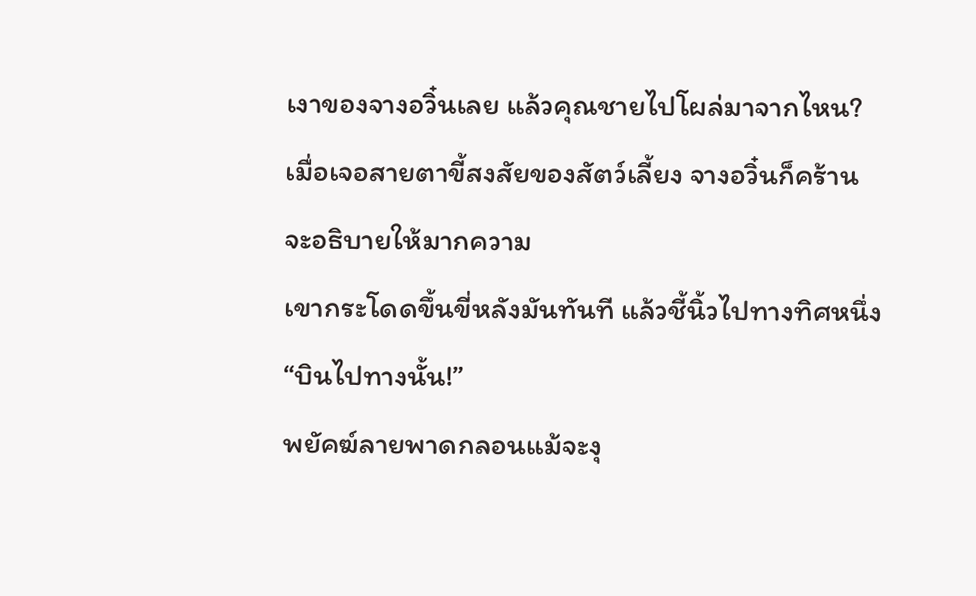เงาของจางอวิ๋นเลย แล้วคุณชายไปโผล่มาจากไหน?
เมื่อเจอสายตาขี้สงสัยของสัตว์เลี้ยง จางอวิ๋นก็คร้าน
จะอธิบายให้มากความ
เขากระโดดขึ้นขี่หลังมันทันที แล้วชี้นิ้วไปทางทิศหนึ่ง
“บินไปทางนั้น!”
พยัคฆ์ลายพาดกลอนแม้จะงุ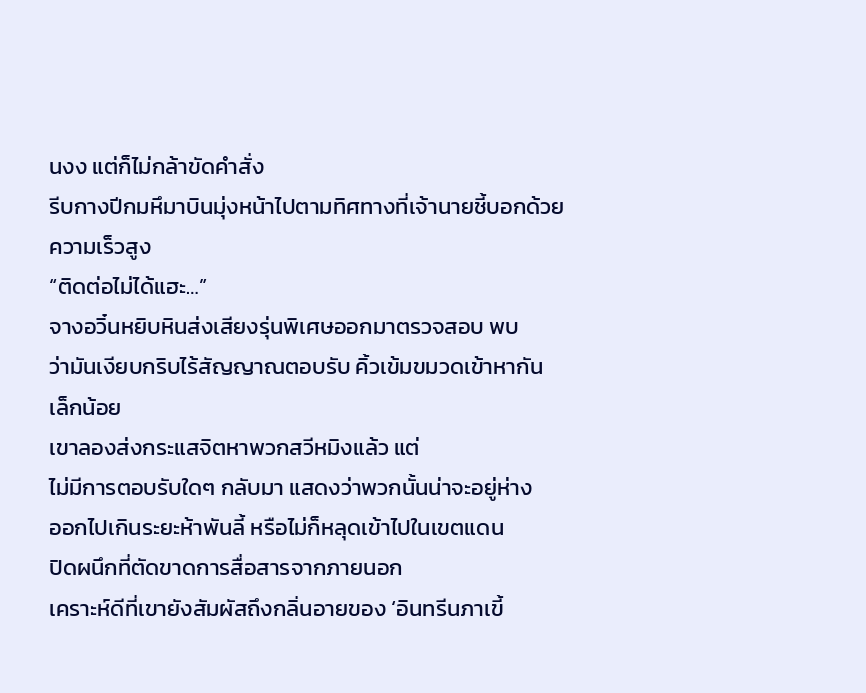นงง แต่ก็ไม่กล้าขัดคำสั่ง
รีบกางปีกมหึมาบินมุ่งหน้าไปตามทิศทางที่เจ้านายชี้บอกด้วย
ความเร็วสูง
“ติดต่อไม่ได้แฮะ…”
จางอวิ๋นหยิบหินส่งเสียงรุ่นพิเศษออกมาตรวจสอบ พบ
ว่ามันเงียบกริบไร้สัญญาณตอบรับ คิ้วเข้มขมวดเข้าหากัน
เล็กน้อย
เขาลองส่งกระแสจิตหาพวกสวีหมิงแล้ว แต่
ไม่มีการตอบรับใดๆ กลับมา แสดงว่าพวกนั้นน่าจะอยู่ห่าง
ออกไปเกินระยะห้าพันลี้ หรือไม่ก็หลุดเข้าไปในเขตแดน
ปิดผนึกที่ตัดขาดการสื่อสารจากภายนอก
เคราะห์ดีที่เขายังสัมผัสถึงกลิ่นอายของ ‘อินทรีนภาเขี้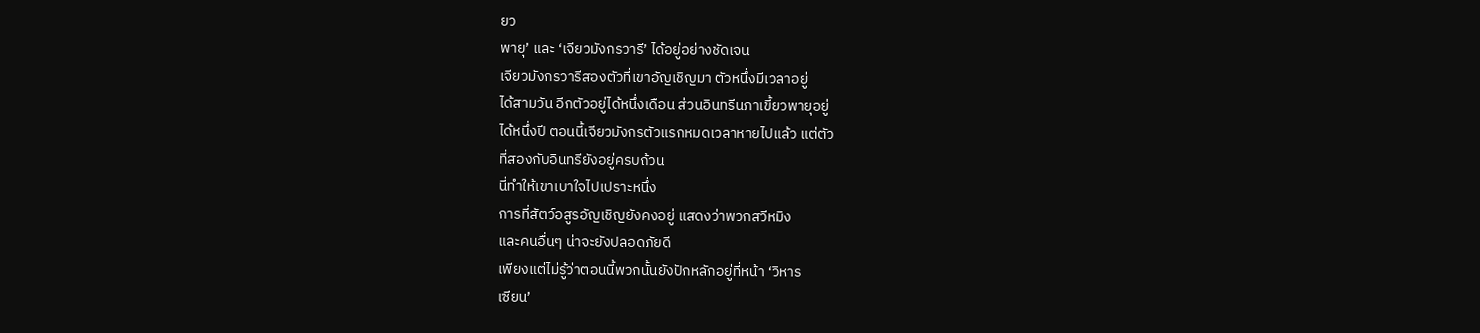ยว
พายุ’ และ ‘เจียวมังกรวารี’ ได้อยู่อย่างชัดเจน
เจียวมังกรวารีสองตัวที่เขาอัญเชิญมา ตัวหนึ่งมีเวลาอยู่
ได้สามวัน อีกตัวอยู่ได้หนึ่งเดือน ส่วนอินทรีนภาเขี้ยวพายุอยู่
ได้หนึ่งปี ตอนนี้เจียวมังกรตัวแรกหมดเวลาหายไปแล้ว แต่ตัว
ที่สองกับอินทรียังอยู่ครบถ้วน
นี่ทำให้เขาเบาใจไปเปราะหนึ่ง
การที่สัตว์อสูรอัญเชิญยังคงอยู่ แสดงว่าพวกสวีหมิง
และคนอื่นๆ น่าจะยังปลอดภัยดี
เพียงแต่ไม่รู้ว่าตอนนี้พวกนั้นยังปักหลักอยู่ที่หน้า ‘วิหาร
เซียน’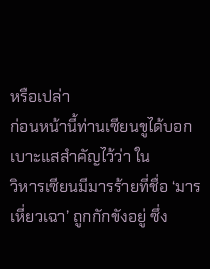หรือเปล่า
ก่อนหน้านี้ท่านเซียนขูได้บอกเบาะแสสำคัญไว้ว่า ใน
วิหารเซียนมีมารร้ายที่ชื่อ ‘มารเหี่ยวเฉา’ ถูกกักขังอยู่ ซึ่ง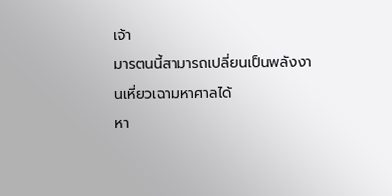เจ้า
มารตนนี้สามารถเปลี่ยนเป็นพลังงานเหี่ยวเฉามหาศาลได้
หา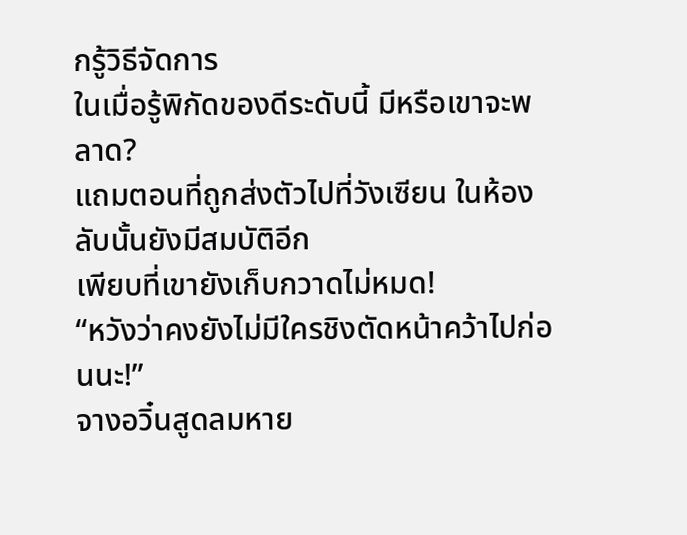กรู้วิธีจัดการ
ในเมื่อรู้พิกัดของดีระดับนี้ มีหรือเขาจะพลาด?
แถมตอนที่ถูกส่งตัวไปที่วังเซียน ในห้องลับนั้นยังมีสมบัติอีก
เพียบที่เขายังเก็บกวาดไม่หมด!
“หวังว่าคงยังไม่มีใครชิงตัดหน้าคว้าไปก่อนนะ!”
จางอวิ๋นสูดลมหาย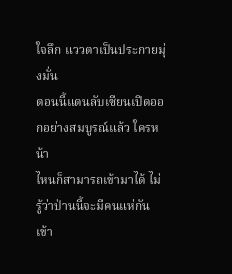ใจลึก แววตาเป็นประกายมุ่งมั่น
ตอนนี้แดนลับเซียนเปิดออกอย่างสมบูรณ์แล้ว ใครหน้า
ไหนก็สามารถเข้ามาได้ ไม่รู้ว่าป่านนี้จะมีคนแห่กันเข้า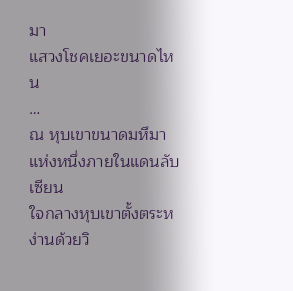มา
แสวงโชคเยอะขนาดไหน
…
ณ หุบเขาขนาดมหึมาแห่งหนึ่งภายในแดนลับเซียน
ใจกลางหุบเขาตั้งตระหง่านด้วยวิ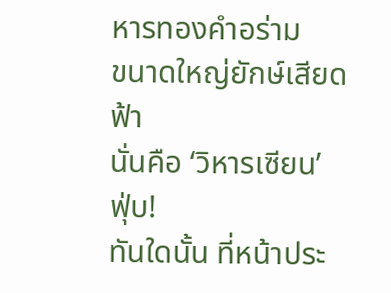หารทองคำอร่าม
ขนาดใหญ่ยักษ์เสียดฟ้า
นั่นคือ ‘วิหารเซียน’
ฟุ่บ!
ทันใดนั้น ที่หน้าประ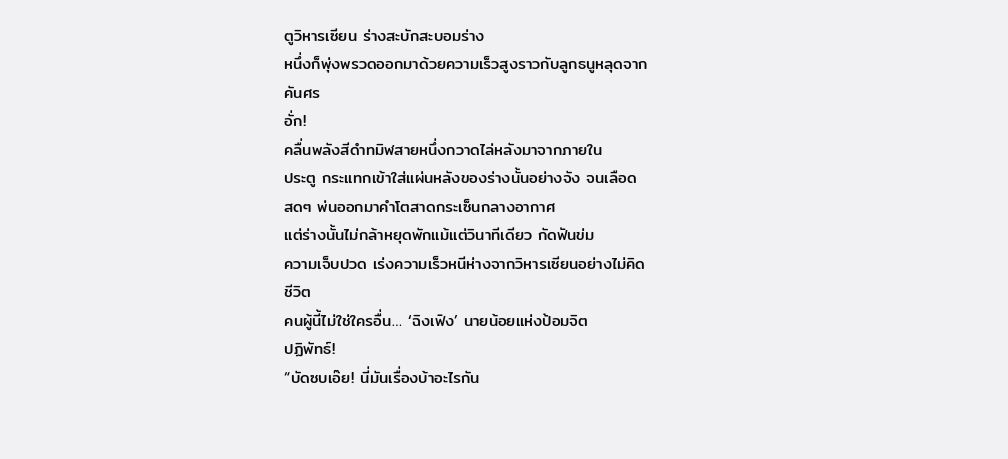ตูวิหารเซียน ร่างสะบักสะบอมร่าง
หนึ่งก็พุ่งพรวดออกมาด้วยความเร็วสูงราวกับลูกธนูหลุดจาก
คันศร
อั่ก!
คลื่นพลังสีดำทมิฬสายหนึ่งกวาดไล่หลังมาจากภายใน
ประตู กระแทกเข้าใส่แผ่นหลังของร่างนั้นอย่างจัง จนเลือด
สดๆ พ่นออกมาคำโตสาดกระเซ็นกลางอากาศ
แต่ร่างนั้นไม่กล้าหยุดพักแม้แต่วินาทีเดียว กัดฟันข่ม
ความเจ็บปวด เร่งความเร็วหนีห่างจากวิหารเซียนอย่างไม่คิด
ชีวิต
คนผู้นี้ไม่ใช่ใครอื่น… ‘ฉิงเฟิง’ นายน้อยแห่งป้อมจิต
ปฏิพัทธ์!
“บัดซบเอ๊ย! นี่มันเรื่องบ้าอะไรกัน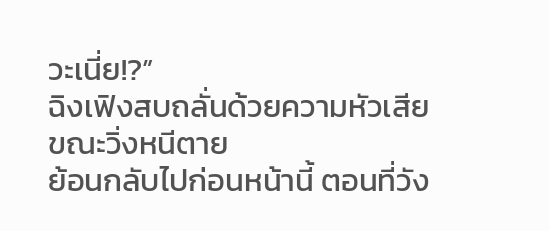วะเนี่ย!?”
ฉิงเฟิงสบถลั่นด้วยความหัวเสียขณะวิ่งหนีตาย
ย้อนกลับไปก่อนหน้านี้ ตอนที่วัง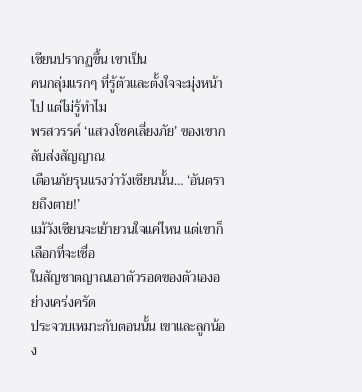เซียนปรากฏขึ้น เขาเป็น
คนกลุ่มแรกๆ ที่รู้ตัวและตั้งใจจะมุ่งหน้าไป แต่ไม่รู้ทำไม
พรสวรรค์ ‘แสวงโชคเลี่ยงภัย’ ของเขากลับส่งสัญญาณ
เตือนภัยรุนแรงว่าวังเซียนนั้น… ‘อันตรายถึงตาย!’
แม้วังเซียนจะเย้ายวนใจแค่ไหน แต่เขาก็เลือกที่จะเชื่อ
ในสัญชาตญาณเอาตัวรอดของตัวเองอย่างเคร่งครัด
ประจวบเหมาะกับตอนนั้น เขาและลูกน้อง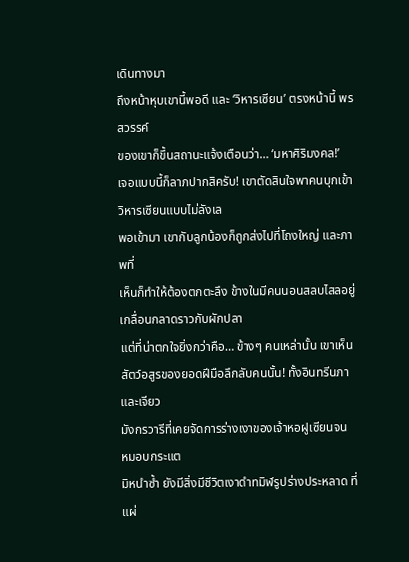เดินทางมา
ถึงหน้าหุบเขานี้พอดี และ ‘วิหารเซียน’ ตรงหน้านี้ พรสวรรค์
ของเขาก็ขึ้นสถานะแจ้งเตือนว่า… ‘มหาศิริมงคล!’
เจอแบบนี้ก็ลาภปากสิครับ! เขาตัดสินใจพาคนบุกเข้า
วิหารเซียนแบบไม่ลังเล
พอเข้ามา เขากับลูกน้องก็ถูกส่งไปที่โถงใหญ่ และภาพที่
เห็นก็ทำให้ต้องตกตะลึง ข้างในมีคนนอนสลบไสลอยู่
เกลื่อนกลาดราวกับผักปลา
แต่ที่น่าตกใจยิ่งกว่าคือ… ข้างๆ คนเหล่านั้น เขาเห็น
สัตว์อสูรของยอดฝีมือลึกลับคนนั้น! ทั้งอินทรีนภาและเจียว
มังกรวารีที่เคยจัดการร่างเงาของเจ้าหอฝูเซียนจน
หมอบกระแต
มิหนำซ้ำ ยังมีสิ่งมีชีวิตเงาดำทมิฬรูปร่างประหลาด ที่แผ่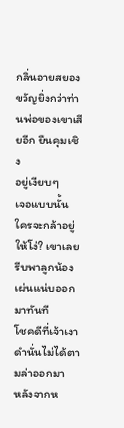กลิ่นอายสยองขวัญยิ่งกว่าท่านพ่อของเขาเสียอีก ยืนคุมเชิง
อยู่เงียบๆ
เจอแบบนั้น ใครจะกล้าอยู่ให้โง่? เขาเลยรีบพาลูกน้อง
เผ่นแน่บออกมาทันที
โชคดีที่เจ้าเงาดำนั่นไม่ได้ตามล่าออกมา
หลังจากห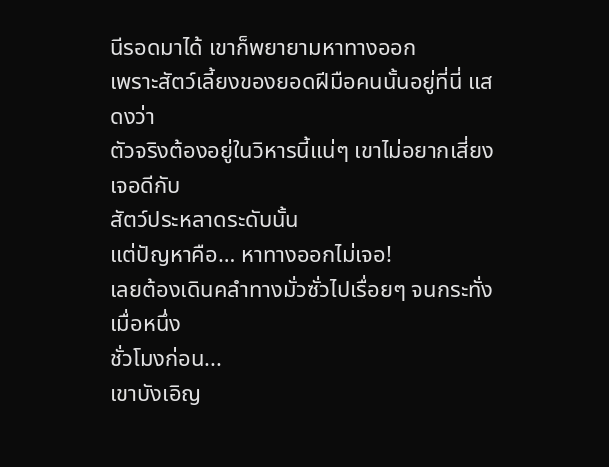นีรอดมาได้ เขาก็พยายามหาทางออก
เพราะสัตว์เลี้ยงของยอดฝีมือคนนั้นอยู่ที่นี่ แสดงว่า
ตัวจริงต้องอยู่ในวิหารนี้แน่ๆ เขาไม่อยากเสี่ยงเจอดีกับ
สัตว์ประหลาดระดับนั้น
แต่ปัญหาคือ… หาทางออกไม่เจอ!
เลยต้องเดินคลำทางมั่วซั่วไปเรื่อยๆ จนกระทั่งเมื่อหนึ่ง
ชั่วโมงก่อน...
เขาบังเอิญ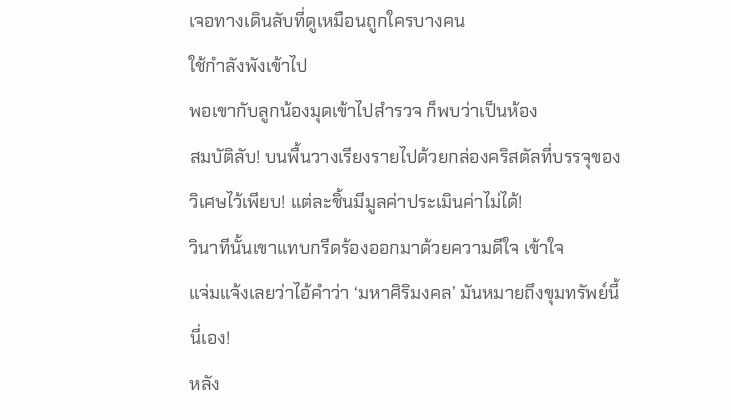เจอทางเดินลับที่ดูเหมือนถูกใครบางคน
ใช้กำลังพังเข้าไป
พอเขากับลูกน้องมุดเข้าไปสำรวจ ก็พบว่าเป็นห้อง
สมบัติลับ! บนพื้นวางเรียงรายไปด้วยกล่องคริสตัลที่บรรจุของ
วิเศษไว้เพียบ! แต่ละชิ้นมีมูลค่าประเมินค่าไม่ได้!
วินาทีนั้นเขาแทบกรีดร้องออกมาด้วยความดีใจ เข้าใจ
แจ่มแจ้งเลยว่าไอ้คำว่า ‘มหาศิริมงคล’ มันหมายถึงขุมทรัพย์นี้
นี่เอง!
หลัง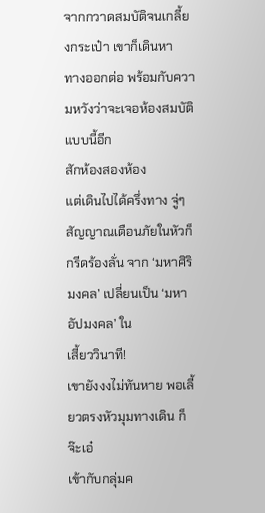จากกวาดสมบัติจนเกลี้ยงกระเป๋า เขาก็เดินหา
ทางออกต่อ พร้อมกับความหวังว่าจะเจอห้องสมบัติแบบนี้อีก
สักห้องสองห้อง
แต่เดินไปได้ครึ่งทาง จู่ๆ สัญญาณเตือนภัยในหัวก็
กรีดร้องลั่น จาก ‘มหาศิริมงคล’ เปลี่ยนเป็น ‘มหาอัปมงคล’ ใน
เสี้ยววินาที!
เขายังงงไม่ทันหาย พอเลี้ยวตรงหัวมุมทางเดิน ก็จ๊ะเอ๋
เข้ากับกลุ่มค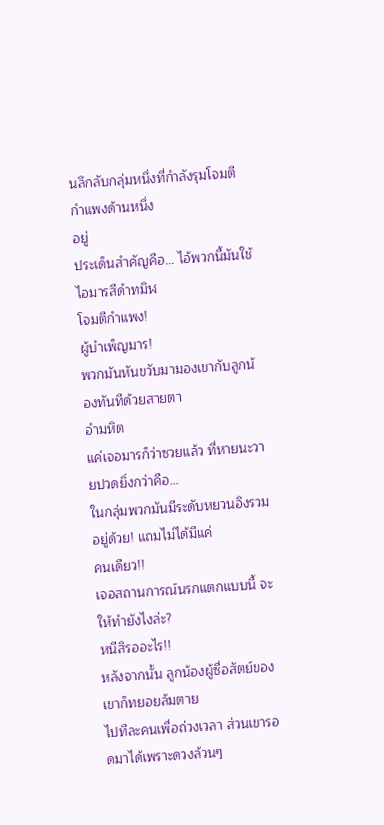นลึกลับกลุ่มหนึ่งที่กำลังรุมโจมตีกำแพงด้านหนึ่ง
อยู่
ประเด็นสำคัญคือ… ไอ้พวกนี้มันใช้ไอมารสีดำทมิฬ
โจมตีกำแพง!
ผู้บำเพ็ญมาร!
พวกมันหันขวับมามองเขากับลูกน้องทันทีด้วยสายตา
อำมหิต
แค่เจอมารก็ว่าซวยแล้ว ที่หายนะวายปวดยิ่งกว่าคือ…
ในกลุ่มพวกมันมีระดับหยวนอิงรวมอยู่ด้วย! แถมไม่ได้มีแค่
คนเดียว!!
เจอสถานการณ์นรกแตกแบบนี้ จะให้ทำยังไงล่ะ?
หนีสิรออะไร!!
หลังจากนั้น ลูกน้องผู้ซื่อสัตย์ของเขาก็ทยอยล้มตาย
ไปทีละคนเพื่อถ่วงเวลา ส่วนเขารอดมาได้เพราะดวงล้วนๆ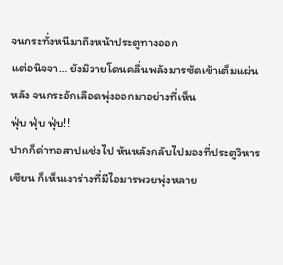จนกระทั่งหนีมาถึงหน้าประตูทางออก
แต่อนิจจา… ยังมิวายโดนคลื่นพลังมารซัดเข้าเต็มแผ่น
หลัง จนกระอักเลือดพุ่งออกมาอย่างที่เห็น
ฟุ่บ ฟุ่บ ฟุ่บ!!
ปากก็ด่าทอสาปแช่งไป หันหลังกลับไปมองที่ประตูวิหาร
เซียน ก็เห็นเงาร่างที่มีไอมารพวยพุ่งหลาย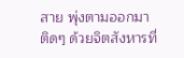สาย พุ่งตามออกมา
ติดๆ ด้วยจิตสังหารที่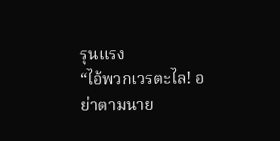รุนแรง
“ไอ้พวกเวรตะไล! อย่าตามนาย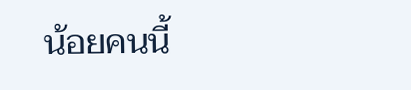น้อยคนนี้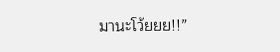มานะโว้ยยย!!”